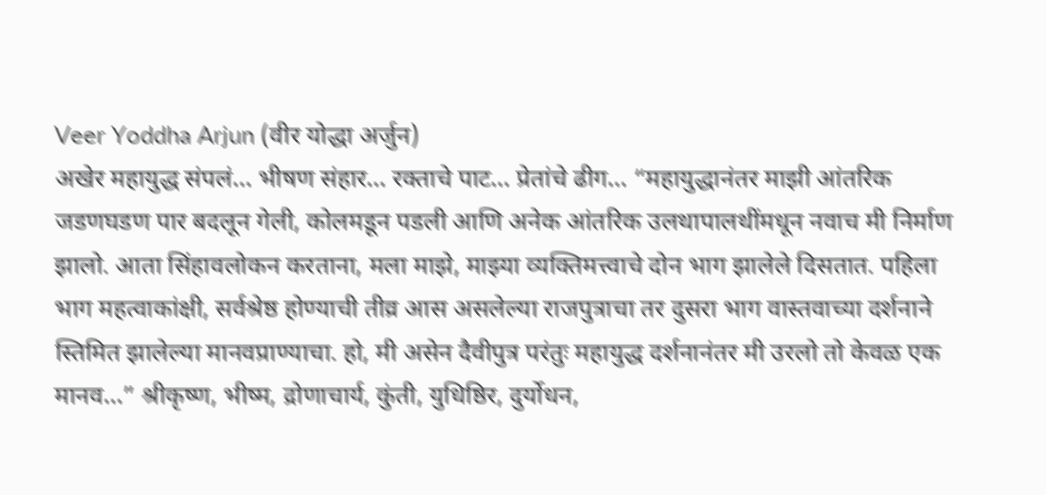Veer Yoddha Arjun (वीर योद्धा अर्जुन)
अखेर महायुद्ध संपलं… भीषण संहार… रक्ताचे पाट… प्रेतांचे ढीग… “महायुद्धानंतर माझी आंतरिक जडणघडण पार बदलून गेली, कोलमडून पडली आणि अनेक आंतरिक उलथापालथींमधून नवाच मी निर्माण झालो. आता सिंहावलोकन करताना, मला माझे, माझ्या व्यक्तिमत्त्वाचे दोन भाग झालेले दिसतात. पहिला भाग महत्वाकांक्षी, सर्वश्रेष्ठ होण्याची तीव्र आस असलेल्या राजपुत्राचा तर दुसरा भाग वास्तवाच्या दर्शनाने स्तिमित झालेल्या मानवप्राण्याचा. हो, मी असेन दैवीपुत्र परंतुः महायुद्ध दर्शनानंतर मी उरलो तो केवळ एक मानव…” श्रीकृष्ण, भीष्म, द्रोणाचार्य, कुंती, युधिष्ठिर, दुर्योधन,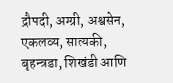द्रौपदी, अग्ग्री, अश्वसेन, एकलव्य, सात्यकी, बृहन्त्रडा, शिखंडी आणि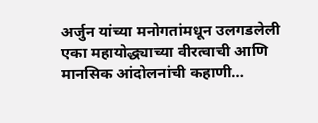अर्जुन यांच्या मनोगतांमधून उलगडलेली एका महायोद्ध्याच्या वीरत्वाची आणि मानसिक आंदोलनांची कहाणी…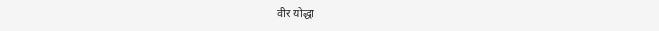वीर योद्धा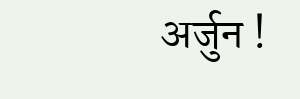अर्जुन !